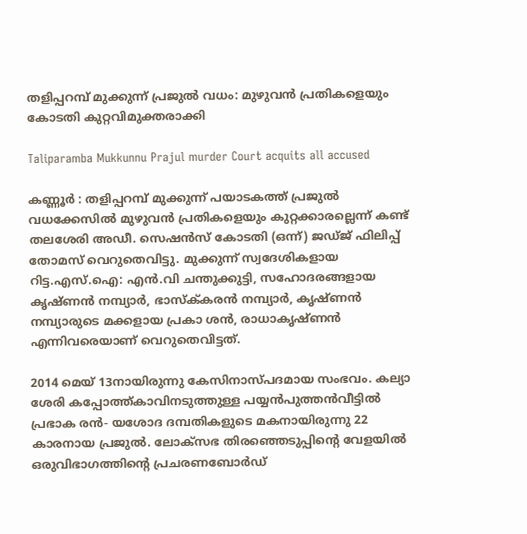തളിപ്പറമ്പ് മുക്കുന്ന് പ്രജുൽ വധം: മുഴുവൻ പ്രതികളെയും കോടതി കുറ്റവിമുക്തരാക്കി

Taliparamba Mukkunnu Prajul murder Court acquits all accused

കണ്ണൂർ : തളിപ്പറമ്പ് മുക്കുന്ന് പയാടകത്ത് പ്രജുൽ വധക്കേസിൽ മുഴുവൻ പ്രതികളെയും കുറ്റക്കാരല്ലെന്ന് കണ്ട് തലശേരി അഡീ. സെഷൻസ് കോടതി (ഒന്ന്) ജഡ്ജ് ഫിലിപ്പ് തോമസ് വെറുതെവിട്ടു. മുക്കുന്ന് സ്വദേശികളായ റിട്ട.എസ്.ഐ: എൻ.വി ചന്തുക്കുട്ടി, സഹോദരങ്ങളായ കൃഷ്ണൻ നമ്പ്യാർ, ഭാസ്ക്‌കരൻ നമ്പ്യാർ, കൃഷ്ണൻ നമ്പ്യാരുടെ മക്കളായ പ്രകാ ശൻ, രാധാകൃഷ്ണൻ എന്നിവരെയാണ് വെറുതെവിട്ടത്.

2014 മെയ് 13നായിരുന്നു കേസിനാസ്‌പദമായ സംഭവം. കല്യാ ശേരി കപ്പോത്ത്കാവിനടുത്തുള്ള പയ്യൻപുത്തൻവീട്ടിൽ പ്രഭാക രൻ- യശോദ ദമ്പതികളുടെ മകനായിരുന്നു 22 കാരനായ പ്രജുൽ. ലോക്സഭ തിരഞ്ഞെടുപ്പിൻ്റെ വേളയിൽ ഒരുവിഭാഗത്തിന്റെ പ്രചരണബോർഡ്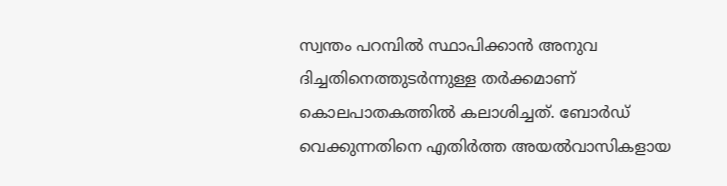സ്വന്തം പറമ്പിൽ സ്ഥാപിക്കാൻ അനുവ ദിച്ചതിനെത്തുടർന്നുള്ള തർക്കമാണ് കൊലപാതകത്തിൽ കലാശിച്ചത്. ബോർഡ് വെക്കുന്നതിനെ എതിർത്ത അയൽവാസികളായ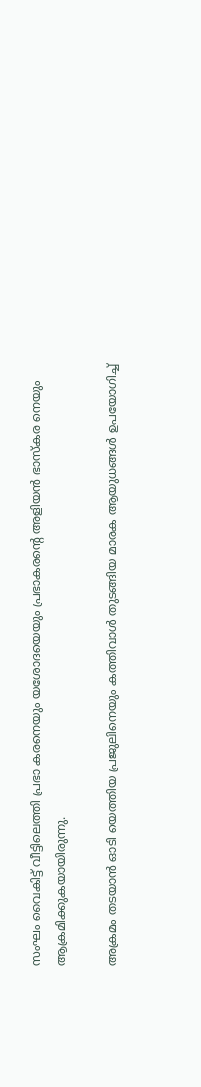സംഘം വൈകിട്ട് വീട്ടിലെത്തി പ്രഭാ കരനെയും യശോദയെയും പ്രഭാകരൻ്റെ അളിയൻ ഭാസ്‌കര നെയും ആക്രമിക്കുകയായിരുന്നു.

അക്രമം തടയാൻ ഓടി യെത്തിയ പ്രജുലിനെയും കത്തിവാൾ തുടങ്ങിയ മാരക ആയുധങ്ങൾ ഉപയോഗിച്ച്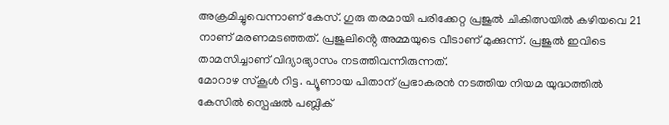അക്രമിച്ചുവെന്നാണ് കേസ്. ഗുരു തരമായി പരിക്കേറ്റ പ്രജുൽ ചികിത്സയിൽ കഴിയവെ 21 നാണ് മരണമടഞ്ഞത്. പ്രജുലിൻ്റെ അമ്മയുടെ വീടാണ് മുക്കുന്ന്. പ്രജുൽ ഇവിടെ താമസിച്ചാണ് വിദ്യാഭ്യാസം നടത്തിവന്നിരുന്നത്.
മോറാഴ സ്‌കൂൾ റിട്ട. പ്യൂണായ പിതാന് പ്രഭാകരൻ നടത്തിയ നിയമ യുദ്ധത്തിൽ കേസിൽ സ്പെഷൽ പബ്ലിക്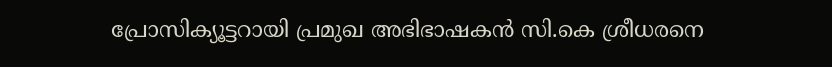പ്രോസിക്യൂട്ടറായി പ്രമുഖ അഭിഭാഷകൻ സി.കെ ശ്രീധരനെ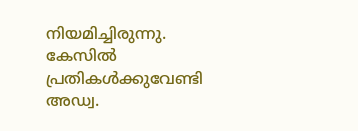നിയമിച്ചിരുന്നു. കേസിൽ പ്രതികൾക്കുവേണ്ടി അഡ്വ.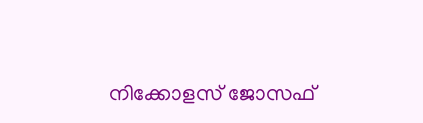നിക്കോളസ് ജോസഫ്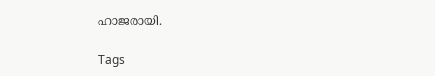ഹാജരായി.

Tags